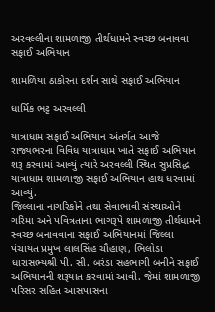અરવલ્લીના શામળાજી તીર્થધામને સ્વચ્છ બનાવવા સફાઈ અભિયાન

શામળિયા ઠાકોરના દર્શન સાથે સફાઈ અભિયાન

ધાર્મિક ભટ્ટ અરવલ્લી

યાત્રાધામ સફાઈ અભિયાન અંતર્ગત આજે રાજ્યભરના વિવિધ યાત્રાધામ ખાતે સફાઈ અભિયાન શરૂ કરવામાં આવ્યું ત્યારે અરવલ્લી સ્થિત સુપ્રસિદ્ધ યાત્રાધામ શામળાજી સફાઈ અભિયાન હાથ ધરવામાં આવ્યું.
જિલ્લાના નાગરિકોને તથા સેવાભાવી સંસ્થાઓને ગરિમા અને પવિત્રતાના ભાગરૂપે શામળાજી તીર્થધામને સ્વચ્છ બનાવવાના સફાઈ અભિયાનમાં જિલ્લા પંચાયત પ્રમુખ લાલસિંહ ચૌહાણ, ભિલોડા ધારાસભ્યશ્રી પી. સી. બરંડા સહભાગી બનીને સફાઈ અભિયાનની શરૂયાત કરવામાં આવી. જેમાં શામળાજી પરિસર સહિત આસપાસના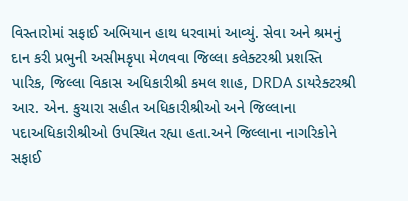વિસ્તારોમાં સફાઈ અભિયાન હાથ ધરવામાં આવ્યું. સેવા અને શ્રમનું દાન કરી પ્રભુની અસીમકૃપા મેળવવા જિલ્લા કલેક્ટરશ્રી પ્રશસ્તિ પારિક, જિલ્લા વિકાસ અધિકારીશ્રી કમલ શાહ, DRDA ડાયરેક્ટરશ્રી આર. એન. કુચારા સહીત અધિકારીશ્રીઓ અને જિલ્લાના પદાઅધિકારીશ્રીઓ ઉપસ્થિત રહ્યા હતા.અને જિલ્લાના નાગરિકોને સફાઈ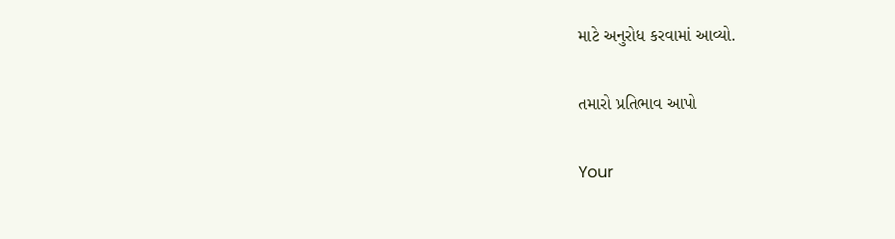માટે અનુરોધ કરવામાં આવ્યો.

તમારો પ્રતિભાવ આપો

Your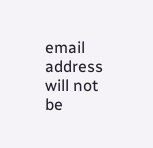email address will not be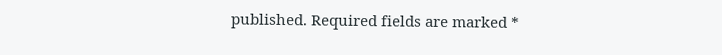published. Required fields are marked *